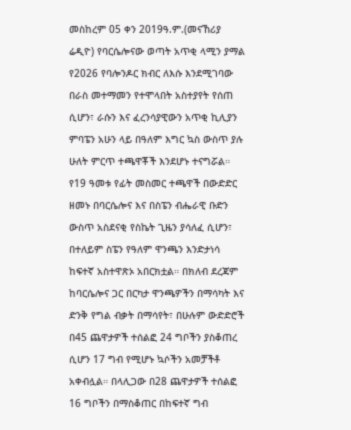መስከረም 05 ቀን 2019ዓ.ም.(መናኸሪያ ሬዲዮ) የባርሴሎናው ወጣት አጥቂ ላሚን ያማል የ2026 የባሎንዶር ክብር ለእሱ እንደሚገባው በራስ መተማመን የተሞላበት አስተያየት የሰጠ ሲሆን፣ ራሱን እና ፈረንሳያዊውን አጥቂ ኪሊያን ምባፔን አሁን ላይ በዓለም እግር ኳስ ውስጥ ያሉ ሁለት ምርጥ ተጫዋቾች እንደሆኑ ተናግሯል። የ19 ዓመቱ የፊት መስመር ተጫዋች በውድድር ዘመኑ በባርሴሎና እና በስፔን ብሔራዊ ቡድን ውስጥ አስደናቂ የስኬት ጊዜን ያሳለፈ ሲሆን፣ በተለይም ስፔን የዓለም ዋንጫን እንድታነሳ ከፍተኛ አስተዋጽኦ አበርክቷል። በክለብ ደረጃም ከባርሴሎና ጋር በርካታ ዋንጫዎችን በማሳካት እና ድንቅ የግል ብቃት በማሳየት፣ በሁሉም ውድድሮች በ45 ጨዋታዎች ተሰልፎ 24 ግቦችን ያስቆጠረ ሲሆን 17 ግብ የሚሆኑ ኳሶችን አመቻችቶ አቀብሏል። በላሊጋው በ28 ጨዋታዎች ተሰልፎ 16 ግቦችን በማስቆጠር በከፍተኛ ግብ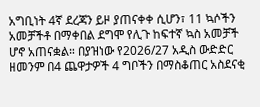አግቢነት 4ኛ ደረጃን ይዞ ያጠናቀቀ ሲሆን፣ 11 ኳሶችን አመቻችቶ በማቀበል ደግሞ የሊጉ ከፍተኛ ኳስ አመቻች ሆኖ አጠናቋል። በያዝነው የ2026/27 አዲስ ውድድር ዘመንም በ4 ጨዋታዎች 4 ግቦችን በማስቆጠር አስደናቂ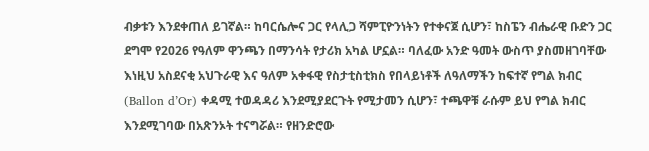ብቃቱን እንደቀጠለ ይገኛል። ከባርሴሎና ጋር የላሊጋ ሻምፒዮንነትን የተቀናጀ ሲሆን፣ ከስፔን ብሔራዊ ቡድን ጋር ደግሞ የ2026 የዓለም ዋንጫን በማንሳት የታሪክ አካል ሆኗል። ባለፈው አንድ ዓመት ውስጥ ያስመዘገባቸው እነዚህ አስደናቂ አህጉራዊ እና ዓለም አቀፋዊ የስታቲስቲክስ የበላይነቶች ለዓለማችን ከፍተኛ የግል ክብር (Ballon d’Or) ቀዳሚ ተወዳዳሪ እንደሚያደርጉት የሚታመን ሲሆን፣ ተጫዋቹ ራሱም ይህ የግል ክብር እንደሚገባው በአጽንኦት ተናግሯል። የዘንድሮው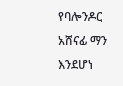የባሎንዶር አሸናፊ ማን እንደሆነ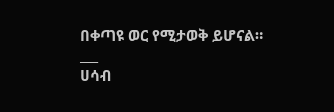በቀጣዩ ወር የሚታወቅ ይሆናል።
___
ሀሳብ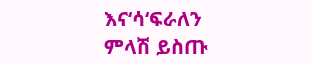እና‘ሳ‘ፍራለን
ምላሽ ይስጡ